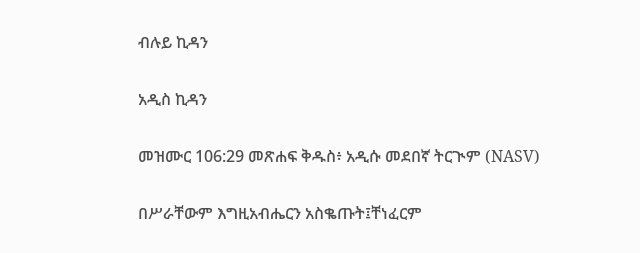ብሉይ ኪዳን

አዲስ ኪዳን

መዝሙር 106:29 መጽሐፍ ቅዱስ፥ አዲሱ መደበኛ ትርጒም (NASV)

በሥራቸውም እግዚአብሔርን አስቈጡት፤ቸነፈርም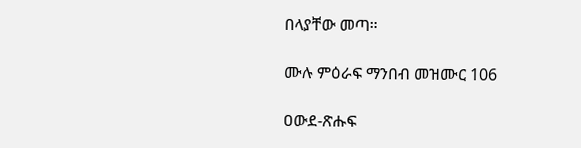በላያቸው መጣ።

ሙሉ ምዕራፍ ማንበብ መዝሙር 106

ዐውደ-ጽሑፍ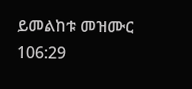ይመልከቱ መዝሙር 106:29